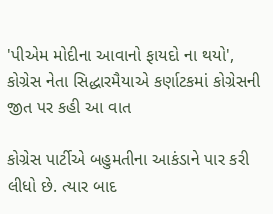'પીએમ મોદીના આવાનો ફાયદો ના થયો', કોગ્રેસ નેતા સિદ્ધારમૈયાએ કર્ણાટકમાં કોગ્રેસની જીત પર કહી આ વાત

કોગ્રેસ પાર્ટીએ બહુમતીના આકંડાને પાર કરી લીધો છે. ત્યાર બાદ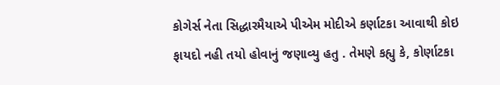કોગેર્સ નેતા સિદ્ધારમૈયાએ પીએમ મોદીએ કર્ણાટકા આવાથી કોઇ ફાયદો નહી તયો હોવાનું જણાવ્યુ હતુ . તેમણે કહ્યુ કે, કોર્ણાટકા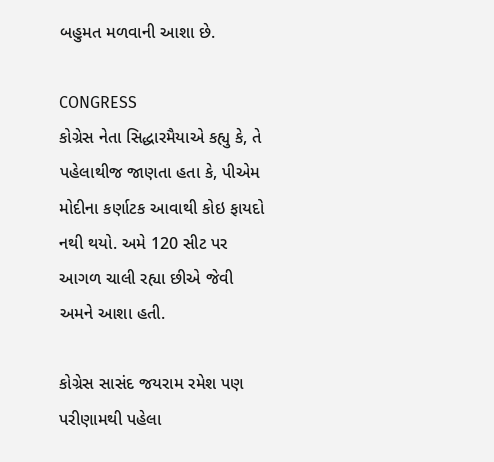બહુમત મળવાની આશા છે.

CONGRESS
કોગ્રેસ નેતા સિદ્ધારમૈયાએ કહ્યુ કે, તે પહેલાથીજ જાણતા હતા કે, પીએમ મોદીના કર્ણાટક આવાથી કોઇ ફાયદો નથી થયો. અમે 120 સીટ પર આગળ ચાલી રહ્યા છીએ જેવી અમને આશા હતી.

કોગ્રેસ સાસંદ જયરામ રમેશ પણ પરીણામથી પહેલા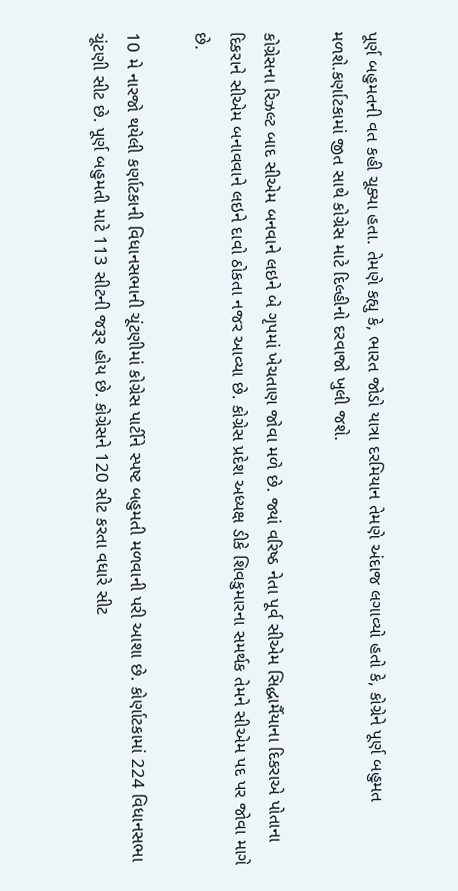પૂર્ણ બહુમતની વત કહી ચૂક્યા હતા. તેમણે કહ્યુ કે, ભારત જોડો યાત્રા દરમિયાન તેમણે અંદાજ લગાવ્યો હતો કે, કોગ્રેને પૂર્ણ બહુમત મળશે.કર્ણાટકામાં જીત સાથે કોગ્રેસ માટે દિલ્હીનો દરવાજો ખુલી જશે.

કોગ્રેસના રિઝલ્ટ બાદ સીએમ બનવાને લઇને બે ગૃપમાં ખેચતાણ જોવા મળે છે. જ્યાં વરિષ્ઠ નેતા પૂર્વ સીએમ સિદ્ધાર્મૈયાના દિકરાએ પોતાના દિકરાને સીએમ બનાવવાને લઇને દાવો ઠોકતા નજર આવ્યા છે. કોગ્રેસ પ્રદેશ અધ્યક્ષ ડીકે શિવકુમારના સમર્થક તેમને સીએમ પદ પર જોવા માગે છે.

10 મે નારજો થયેલી કર્ણાટકાની વિધાનસભાની ચૂંટણીમાં કોગ્રેસ પાર્ટીને સ્પષ્ટ બહુમતી મળવાની પરી આશા છે. કોર્ણાટકામાં 224 વિધાનસભા ચૂંટણી સીટ છે. પૂર્ણ બહુમતી માટે 113 સીટની જરૂર હોય છે. કોગ્રેસને 120 સીટ કરતા વધારે સીટ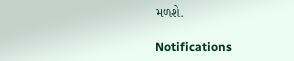મળશે.

Notifications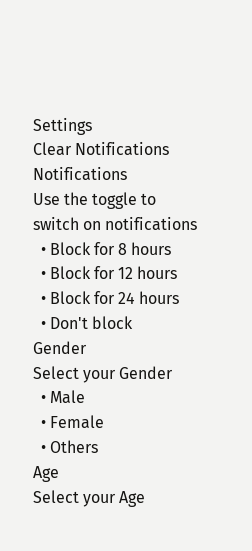Settings
Clear Notifications
Notifications
Use the toggle to switch on notifications
  • Block for 8 hours
  • Block for 12 hours
  • Block for 24 hours
  • Don't block
Gender
Select your Gender
  • Male
  • Female
  • Others
Age
Select your Age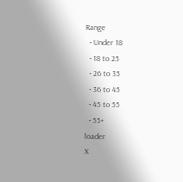Range
  • Under 18
  • 18 to 25
  • 26 to 35
  • 36 to 45
  • 45 to 55
  • 55+
loader
X